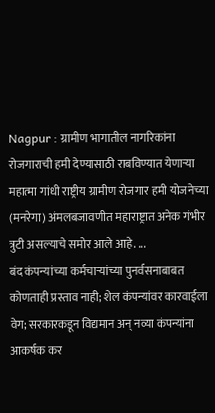Nagpur : ग्रामीण भागातील नागरिकांना रोजगाराची हमी देण्यासाठी राबविण्यात येणाऱ्या महात्मा गांधी राष्ट्रीय ग्रामीण रोजगार हमी योजनेच्या (मनरेगा) अंमलबजावणीत महाराष्ट्रात अनेक गंभीर त्रुटी असल्याचे समोर आले आहे. ...
बंद कंपन्यांच्या कर्मचाऱ्यांच्या पुनर्वसनाबाबत कोणताही प्रस्ताव नाही; शेल कंपन्यांवर कारवाईला वेग; सरकारकडून विद्यमान अन् नव्या कंपन्यांना आकर्षक कर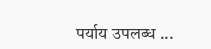पर्याय उपलब्ध ...